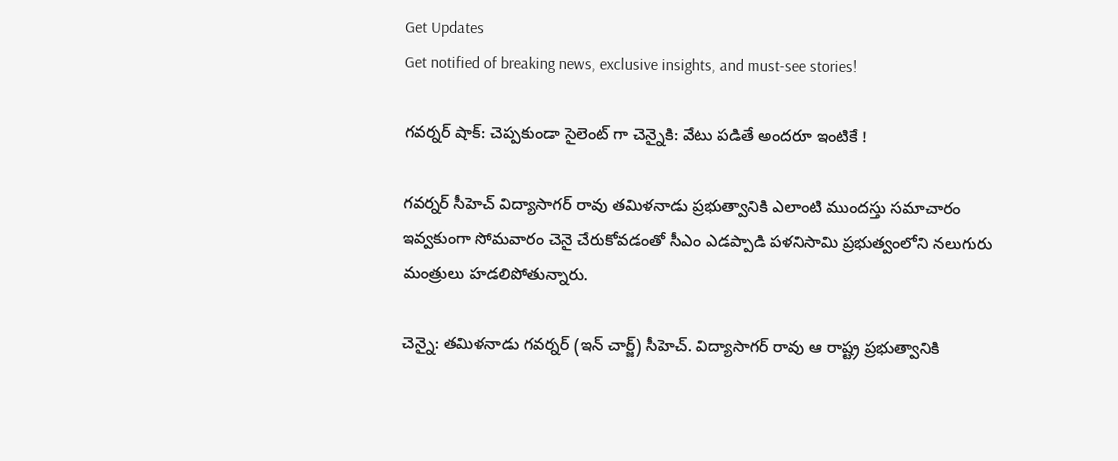Get Updates
Get notified of breaking news, exclusive insights, and must-see stories!

గవర్నర్ షాక్: చెప్పకుండా సైలెంట్ గా చెన్నైకి: వేటు పడితే అందరూ ఇంటికే !

గవర్నర్ సీహెచ్ విద్యాసాగర్ రావు తమిళనాడు ప్రభుత్వానికి ఎలాంటి ముందస్తు సమాచారం ఇవ్వకుంగా సోమవారం చెనై చేరుకోవడంతో సీఎం ఎడప్పాడి పళనిసామి ప్రభుత్వంలోని నలుగురు మంత్రులు హడలిపోతున్నారు.

చెన్నై: తమిళనాడు గవర్నర్ (ఇన్ చార్జ్) సీహెచ్. విద్యాసాగర్ రావు ఆ రాష్ట్ర ప్రభుత్వానికి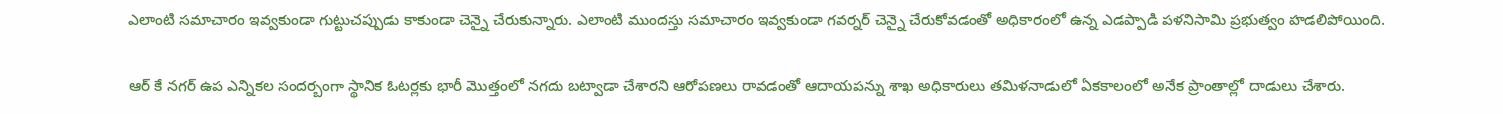ఎలాంటి సమాచారం ఇవ్వకుండా గుట్టుచప్పుడు కాకుండా చెన్నై చేరుకున్నారు. ఎలాంటి ముందస్తు సమాచారం ఇవ్వకుండా గవర్నర్ చెన్నై చేరుకోవడంతో అధికారంలో ఉన్న ఎడప్పాడి పళనిసామి ప్రభుత్వం హడలిపోయింది.

ఆర్ కే నగర్ ఉప ఎన్నికల సందర్బంగా స్థానిక ఓటర్లకు భారీ మొత్తంలో నగదు బట్వాడా చేశారని ఆరోపణలు రావడంతో ఆదాయపన్ను శాఖ అధికారులు తమిళనాడులో ఏకకాలంలో అనేక ప్రాంతాల్లో దాడులు చేశారు.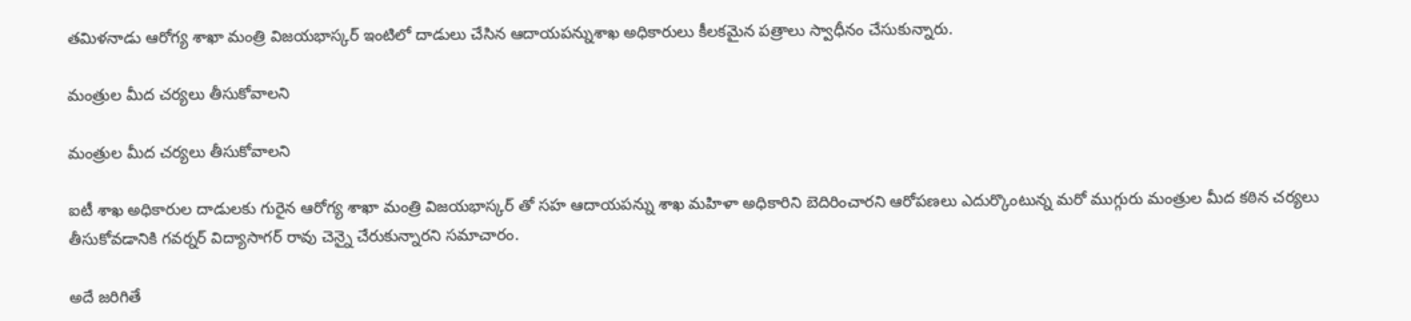తమిళనాడు ఆరోగ్య శాఖా మంత్రి విజయభాస్కర్ ఇంటిలో దాడులు చేసిన ఆదాయపన్నుశాఖ అధికారులు కీలకమైన పత్రాలు స్వాధీనం చేసుకున్నారు.

మంత్రుల మీద చర్యలు తీసుకోవాలని

మంత్రుల మీద చర్యలు తీసుకోవాలని

ఐటీ శాఖ అధికారుల దాడులకు గురైన ఆరోగ్య శాఖా మంత్రి విజయభాస్కర్ తో సహ ఆదాయపన్ను శాఖ మహిళా అధికారిని బెదిరించారని ఆరోపణలు ఎదుర్కొంటున్న మరో ముగ్గురు మంత్రుల మీద కఠిన చర్యలు తీసుకోవడానికి గవర్నర్ విద్యాసాగర్ రావు చెన్నై చేరుకున్నారని సమాచారం.

అదే జరిగితే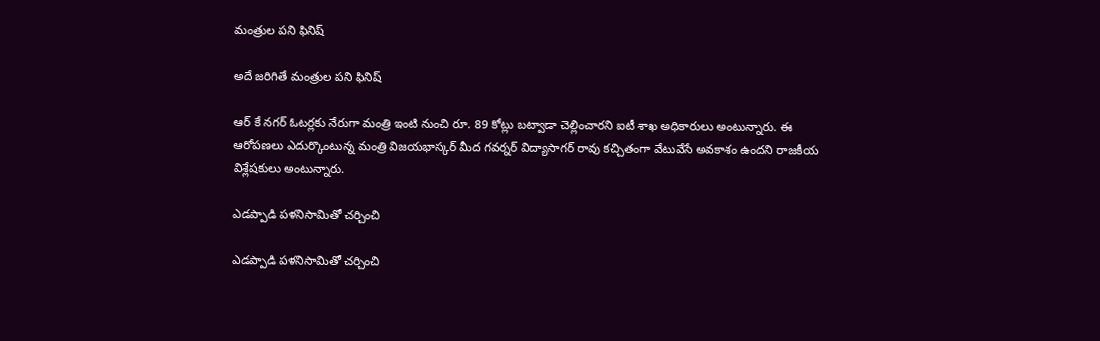మంత్రుల పని ఫినిష్

అదే జరిగితే మంత్రుల పని ఫినిష్

ఆర్ కే నగర్ ఓటర్లకు నేరుగా మంత్రి ఇంటి నుంచి రూ. 89 కోట్లు బట్వాడా చెల్లించారని ఐటీ శాఖ అధికారులు అంటున్నారు. ఈ ఆరోపణలు ఎదుర్కొంటున్న మంత్రి విజయభాస్కర్ మీద గవర్నర్ విద్యాసాగర్ రావు కచ్చితంగా వేటువేసే అవకాశం ఉందని రాజకీయ విశ్లేషకులు అంటున్నారు.

ఎడప్పాడి పళనిసామితో చర్చించి

ఎడప్పాడి పళనిసామితో చర్చించి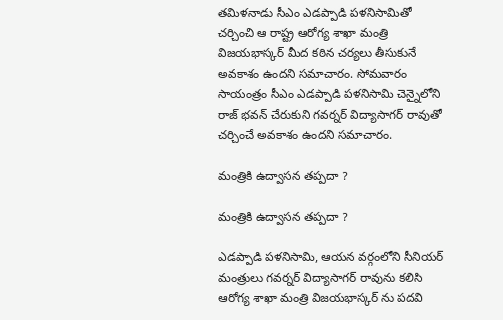తమిళనాడు సీఎం ఎడప్పాడి పళనిసామితో చర్చించి ఆ రాష్ట్ర ఆరోగ్య శాఖా మంత్రి విజయభాస్కర్ మీద కఠిన చర్యలు తీసుకునే అవకాశం ఉందని సమాచారం. సోమవారం సాయంత్రం సీఎం ఎడప్పాడి పళనిసామి చెన్నైలోని రాజ్ భవన్ చేరుకుని గవర్నర్ విద్యాసాగర్ రావుతో చర్చించే అవకాశం ఉందని సమాచారం.

మంత్రికి ఉద్వాసన తప్పదా ?

మంత్రికి ఉద్వాసన తప్పదా ?

ఎడప్పాడి పళనిసామి, ఆయన వర్గంలోని సీనియర్ మంత్రులు గవర్నర్ విద్యాసాగర్ రావును కలిసి ఆరోగ్య శాఖా మంత్రి విజయభాస్కర్ ను పదవి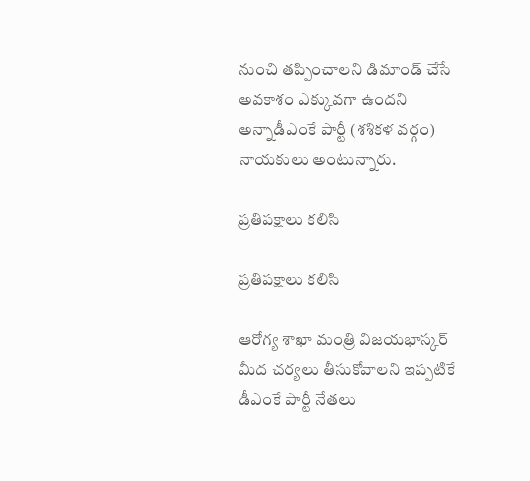నుంచి తప్పించాలని డిమాండ్ చేసే అవకాశం ఎక్కువగా ఉందని అన్నాడీఎంకే పార్టీ (శశికళ వర్గం) నాయకులు అంటున్నారు.

ప్రతిపక్షాలు కలిసి

ప్రతిపక్షాలు కలిసి

ఆరోగ్య శాఖా మంత్రి విజయభాస్కర్ మీద చర్యలు తీసుకోవాలని ఇప్పటికే డీఎంకే పార్టీ నేతలు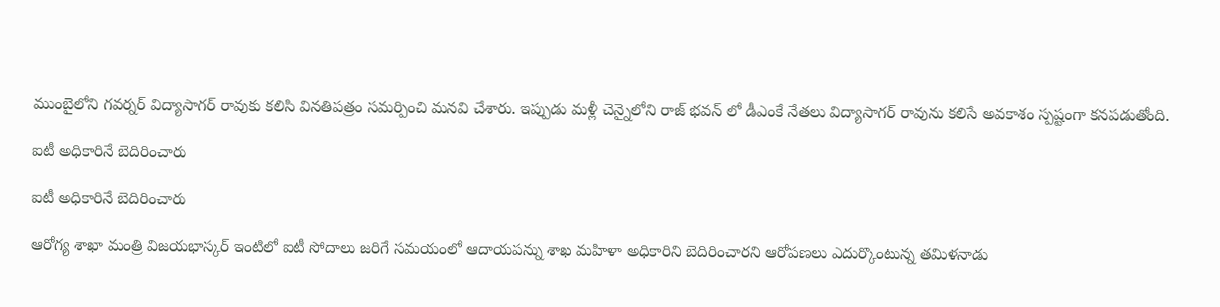ముంబైలోని గవర్నర్ విద్యాసాగర్ రావుకు కలిసి వినతిపత్రం సమర్పించి మనవి చేశారు. ఇప్పుడు మళ్లీ చెన్నైలోని రాజ్ భవన్ లో డీఎంకే నేతలు విద్యాసాగర్ రావును కలిసే అవకాశం స్పష్టంగా కనపడుతోంది.

ఐటీ అధికారినే బెదిరించారు

ఐటీ అధికారినే బెదిరించారు

ఆరోగ్య శాఖా మంత్రి విజయభాస్కర్ ఇంటిలో ఐటీ సోదాలు జరిగే సమయంలో ఆదాయపన్ను శాఖ మహిళా అధికారిని బెదిరించారని ఆరోపణలు ఎదుర్కొంటున్న తమిళనాడు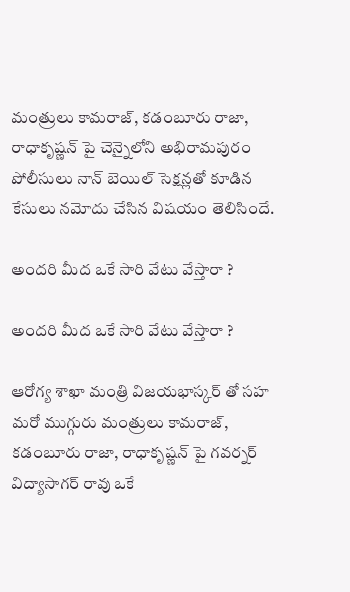మంత్రులు కామరాజ్, కడంబూరు రాజా, రాధాకృష్ణన్ పై చెన్నైలోని అభిరామపురం పోలీసులు నాన్ బెయిల్ సెక్షన్లతో కూడిన కేసులు నమోదు చేసిన విషయం తెలిసిందే.

అందరి మీద ఒకే సారి వేటు వేస్తారా ?

అందరి మీద ఒకే సారి వేటు వేస్తారా ?

ఆరోగ్య శాఖా మంత్రి విజయభాస్కర్ తో సహ మరో ముగ్గురు మంత్రులు కామరాజ్, కడంబూరు రాజా, రాధాకృష్ణన్ పై గవర్నర్ విద్యాసాగర్ రావు ఒకే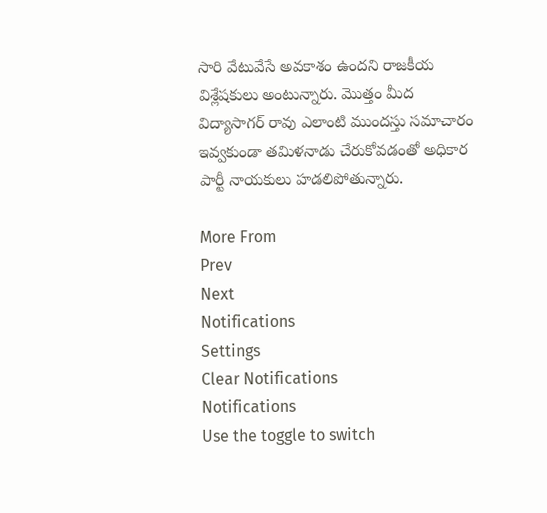సారి వేటువేసే అవకాశం ఉందని రాజకీయ విశ్లేషకులు అంటున్నారు. మొత్తం మీద విద్యాసాగర్ రావు ఎలాంటి ముందస్తు సమాచారం ఇవ్వకుండా తమిళనాడు చేరుకోవడంతో అధికార పార్టీ నాయకులు హడలిపోతున్నారు.

More From
Prev
Next
Notifications
Settings
Clear Notifications
Notifications
Use the toggle to switch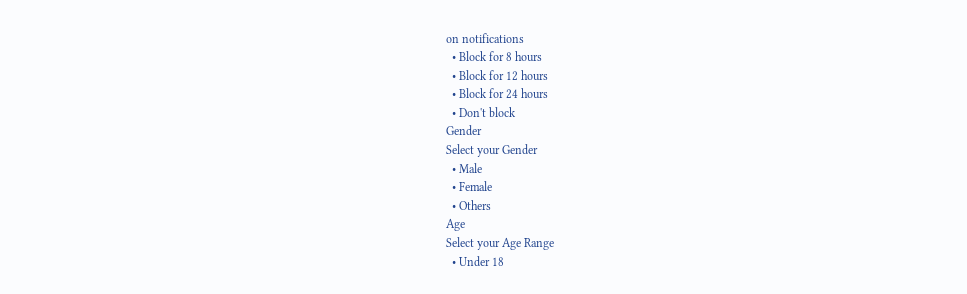on notifications
  • Block for 8 hours
  • Block for 12 hours
  • Block for 24 hours
  • Don't block
Gender
Select your Gender
  • Male
  • Female
  • Others
Age
Select your Age Range
  • Under 18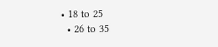• 18 to 25
  • 26 to 35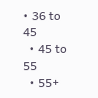• 36 to 45
  • 45 to 55
  • 55+